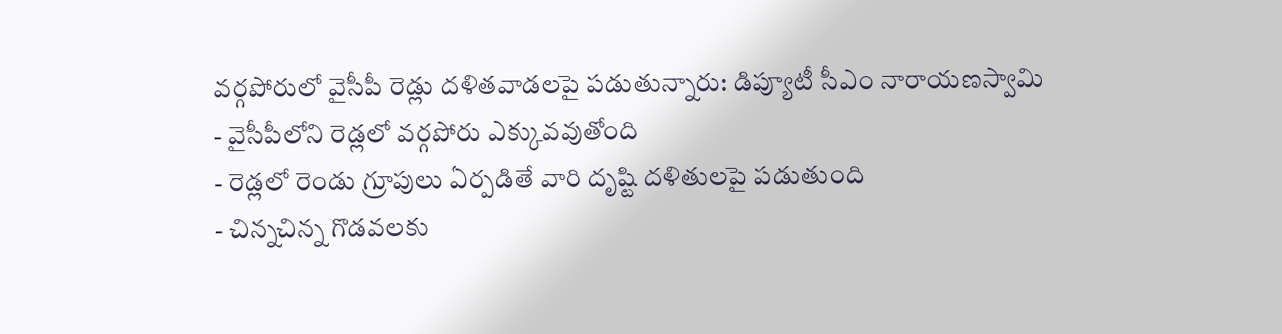వర్గపోరులో వైసీపీ రెడ్లు దళితవాడలపై పడుతున్నారు: డిప్యూటీ సీఎం నారాయణస్వామి
- వైసీపీలోని రెడ్లలో వర్గపోరు ఎక్కువవుతోంది
- రెడ్లలో రెండు గ్రూపులు ఏర్పడితే వారి దృష్టి దళితులపై పడుతుంది
- చిన్నచిన్న గొడవలకు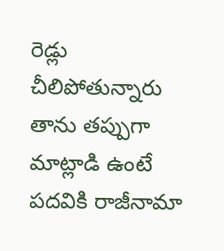రెడ్లు చీలిపోతున్నారు
తాను తప్పుగా మాట్లాడి ఉంటే పదవికి రాజీనామా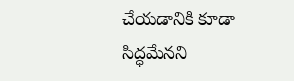చేయడానికి కూడా సిద్ధమేనని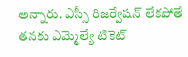అన్నారు. ఎస్సీ రిజర్వేషన్ లేకపోతే తనకు ఎమ్మెల్యే టికెట్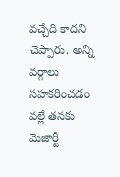వచ్చేది కాదని చెప్పారు. అన్ని వర్గాలు సహకరించడం వల్లే తనకు మెజార్టీ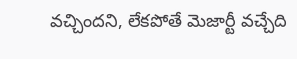వచ్చిందని, లేకపోతే మెజార్టీ వచ్చేది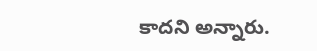కాదని అన్నారు.